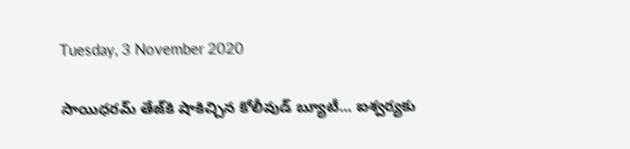Tuesday, 3 November 2020

సాయిధరమ్ తేజ్‌కి షాకిచ్చిన కోలీవుడ్ బ్యూటీ... ఐశ్వర్యకు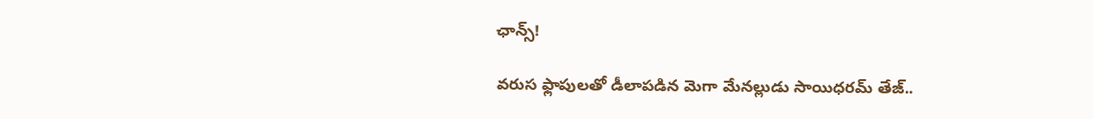ఛాన్స్!

వరుస ఫ్లాపులతో డీలాపడిన మెగా మేనల్లుడు సాయిధరమ్‌ తేజ్..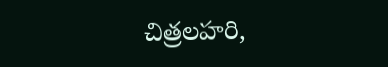చిత్రలహరి,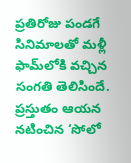ప్రతిరోజు పండగే సినిమాలతో మళ్లీ ఫామ్‌లోకి వచ్చిన సంగతి తెలిసిందే. ప్రస్తుతం ఆయన నటించిన ‘సోలో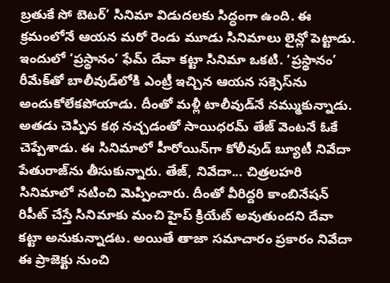బ్రతుకే సో బెటర్’ సినిమా విడుదలకు సిద్ధంగా ఉంది. ఈ క్రమంలోనే ఆయన మరో రెండు మూడు సినిమాలు లైన్లో పెట్టాడు. ఇందులో ‘ప్రస్థానం’ ఫేమ్ దేవా కట్టా సినిమా ఒకటి. ‘ప్రస్థానం’ రీమేక్‌తో బాలీవుడ్‌లోకి ఎంట్రీ ఇచ్చిన ఆయన సక్సెస్‌ను అందుకోలేకపోయాడు. దీంతో మళ్లీ టాలీవుడ్‌‌నే నమ్ముకున్నాడు. అతడు చెప్పిన కథ నచ్చడంతో సాయిధరమ్ తేజ్ వెంటనే ఓకే చెప్పేశాడు. ఈ సినిమాలో హీరోయిన్‌గా కోలీవుడ్ బ్యూటీ నివేదా పేతురాజ్‌ను తీసుకున్నారు. తేజ్, నివేదా... చిత్రలహరి సినిమాలో నటించి మెప్పించారు. దీంతో వీరిద్దరి కాంబినేషన్ రిపీట్ చేస్తే సినిమాకు మంచి హైప్ క్రియేట్ అవుతుందని దేవా కట్టా అనుకున్నాడట. అయితే తాజా సమాచారం ప్రకారం నివేదా ఈ ప్రాజెక్టు నుంచి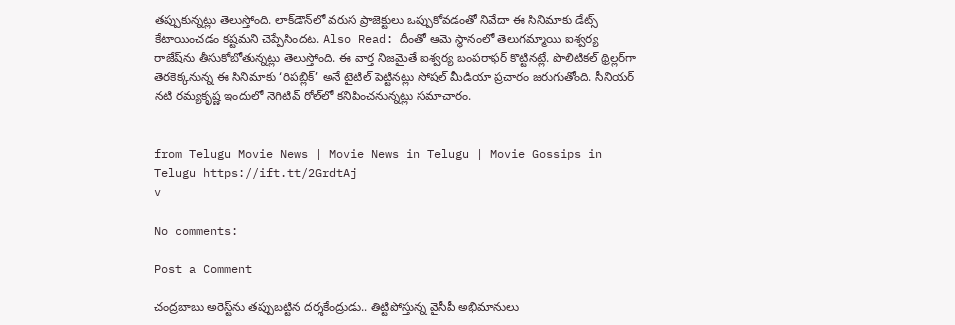తప్పుకున్నట్లు తెలుస్తోంది. లాక్‌డౌన్‌లో వరుస ప్రాజెక్టులు ఒప్పుకోవడంతో నివేదా ఈ సినిమాకు డేట్స్ కేటాయించడం కష్టమని చెప్పేసిందట. Also Read: దీంతో ఆమె స్థానంలో తెలుగమ్మాయి ఐశ్వర్య రాజేష్‌ను తీసుకోబోతున్నట్లు తెలుస్తోంది. ఈ వార్త నిజమైతే ఐశ్వర్య బంపరాఫర్ కొట్టినట్లే. పొలిటికల్ థ్రిల్లర్‌గా తెరకెక్కనున్న ఈ సినిమాకు ‘రిపబ్లిక్’ అనే టైటిల్ పెట్టినట్లు సోషల్‌ మీడియా ప్రచారం జరుగుతోంది. సీనియర్ నటి రమ్యకృష్ణ ఇందులో నెగిటివ్ రోల్‌లో కనిపించనున్నట్లు సమాచారం.


from Telugu Movie News | Movie News in Telugu | Movie Gossips in Telugu https://ift.tt/2GrdtAj
v

No comments:

Post a Comment

చంద్రబాబు అరెస్ట్‌ను తప్పుబట్టిన దర్శకేంద్రుడు.. తిట్టిపోస్తున్న వైసీపీ అభిమానులు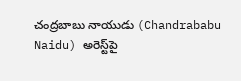చంద్రబాబు నాయుడు (Chandrababu Naidu) అరెస్ట్‌పై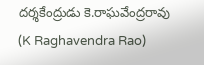దర్శకేంద్రుడు కె.రాఘవేంద్రరావు (K Raghavendra Rao)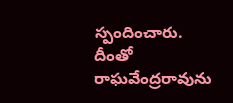స్పందించారు. దీంతో రాఘవేంద్రరావును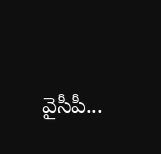వైసీపీ...